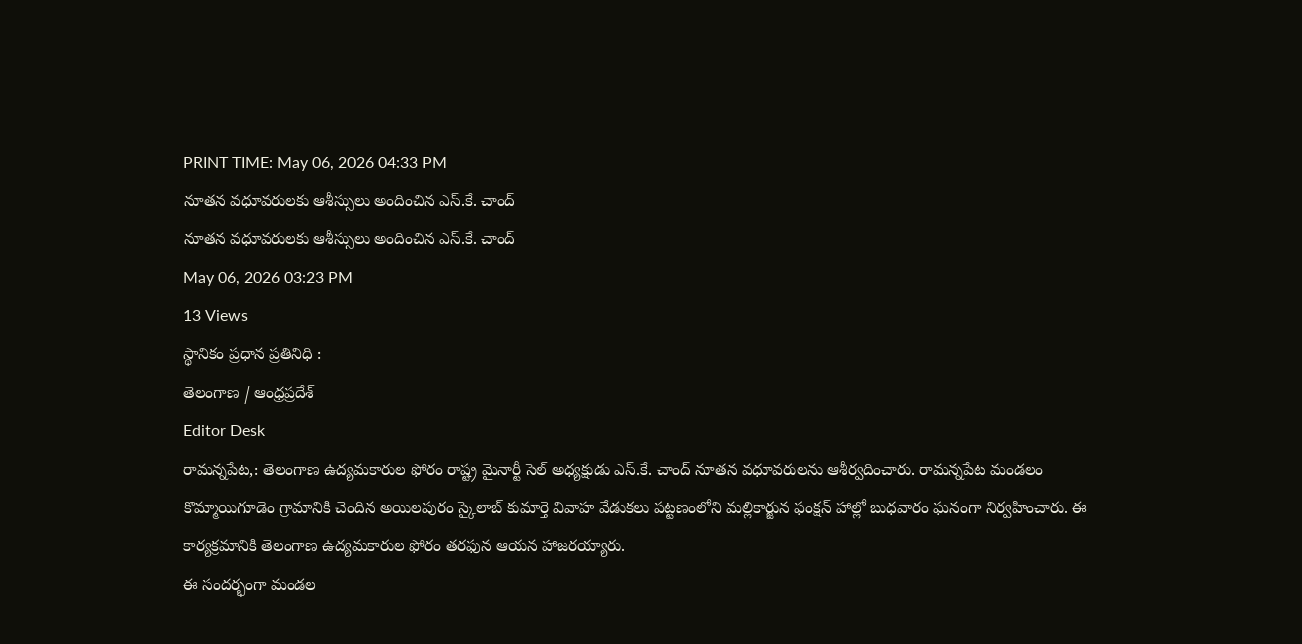PRINT TIME: May 06, 2026 04:33 PM
నూతన వధూవరులకు ఆశీస్సులు అందించిన ఎస్.కే. చాంద్
నూతన వధూవరులకు ఆశీస్సులు అందించిన ఎస్.కే. చాంద్
May 06, 2026 03:23 PM
13 Views
స్థానికం ప్రధాన ప్రతినిధి :
తెలంగాణ / ఆంధ్రప్రదేశ్
Editor Desk
రామన్నపేట,: తెలంగాణ ఉద్యమకారుల ఫోరం రాష్ట్ర మైనార్టీ సెల్ అధ్యక్షుడు ఎస్.కే. చాంద్ నూతన వధూవరులను ఆశీర్వదించారు. రామన్నపేట మండలం కొమ్మాయిగూడెం గ్రామానికి చెందిన అయిలపురం స్కైలాబ్ కుమార్తె వివాహ వేడుకలు పట్టణంలోని మల్లికార్జున ఫంక్షన్ హాల్లో బుధవారం ఘనంగా నిర్వహించారు. ఈ కార్యక్రమానికి తెలంగాణ ఉద్యమకారుల ఫోరం తరఫున ఆయన హాజరయ్యారు.
ఈ సందర్భంగా మండల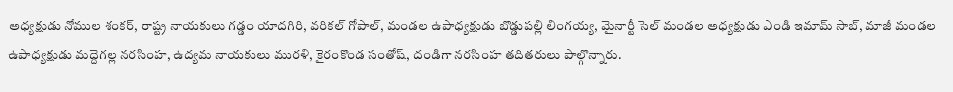అధ్యక్షుడు నోముల శంకర్, రాష్ట్ర నాయకులు గడ్డం యాదగిరి, వరికల్ గోపాల్, మండల ఉపాధ్యక్షుడు బొడ్డుపల్లి లింగయ్య, మైనార్టీ సెల్ మండల అధ్యక్షుడు ఎండి ఇమామ్ సాబ్, మాజీ మండల ఉపాధ్యక్షుడు మద్దెగల్ల నరసింహ, ఉద్యమ నాయకులు మురళి, కైరంకొండ సంతోష్, దండిగా నరసింహ తదితరులు పాల్గొన్నారు.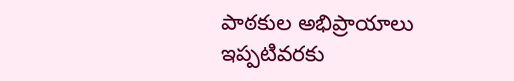పాఠకుల అభిప్రాయాలు
ఇప్పటివరకు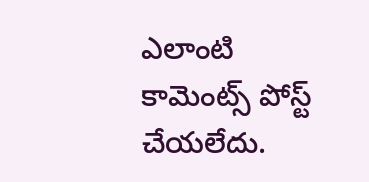ఎలాంటి కామెంట్స్ పోస్ట్ చేయలేదు.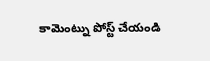కామెంట్ను పోస్ట్ చేయండి